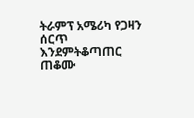ትራምፕ አሜሪካ የጋዛን ሰርጥ እንደምትቆጣጠር ጠቆሙ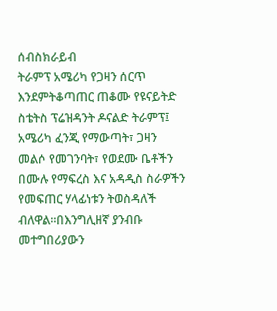ሰብስክራይብ
ትራምፕ አሜሪካ የጋዛን ሰርጥ እንደምትቆጣጠር ጠቆሙ የዩናይትድ ስቴትስ ፕሬዝዳንት ዶናልድ ትራምፕ፤ አሜሪካ ፈንጂ የማውጣት፣ ጋዛን መልሶ የመገንባት፣ የወደሙ ቤቶችን በሙሉ የማፍረስ እና አዳዲስ ስራዎችን የመፍጠር ሃላፊነቱን ትወስዳለች ብለዋል።በእንግሊዘኛ ያንብቡ መተግበሪያውን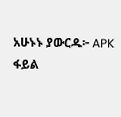አሁኑኑ ያውርዱ፦ APK ፋይል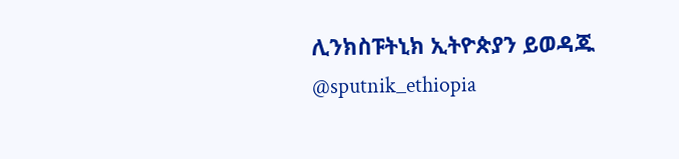ሊንክስፑትኒክ ኢትዮጵያን ይወዳጁ @sputnik_ethiopia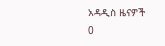አዳዲስ ዜናዎች
0